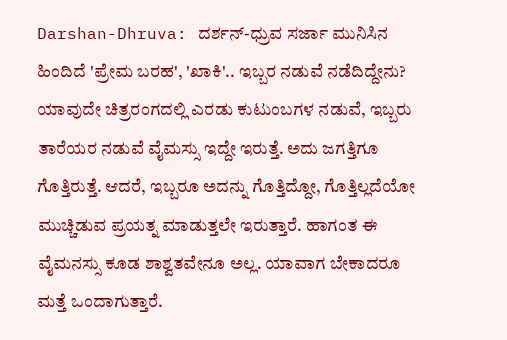Darshan-Dhruva: ದರ್ಶನ್-ಧ್ರುವ ಸರ್ಜಾ ಮುನಿಸಿನ ಹಿಂದಿದೆ 'ಪ್ರೇಮ ಬರಹ', 'ಖಾಕಿ'.. ಇಬ್ಬರ ನಡುವೆ ನಡೆದಿದ್ದೇನು?
ಯಾವುದೇ ಚಿತ್ರರಂಗದಲ್ಲಿ ಎರಡು ಕುಟುಂಬಗಳ ನಡುವೆ, ಇಬ್ಬರು ತಾರೆಯರ ನಡುವೆ ವೈಮಸ್ಸು ಇದ್ದೇ ಇರುತ್ತೆ. ಅದು ಜಗತ್ತಿಗೂ ಗೊತ್ತಿರುತ್ತೆ. ಆದರೆ, ಇಬ್ಬರೂ ಅದನ್ನು ಗೊತ್ತಿದ್ದೋ, ಗೊತ್ತಿಲ್ಲದೆಯೋ ಮುಚ್ಚಿಡುವ ಪ್ರಯತ್ನ ಮಾಡುತ್ತಲೇ ಇರುತ್ತಾರೆ. ಹಾಗಂತ ಈ ವೈಮನಸ್ಸು ಕೂಡ ಶಾಶ್ವತವೇನೂ ಅಲ್ಲ. ಯಾವಾಗ ಬೇಕಾದರೂ ಮತ್ತೆ ಒಂದಾಗುತ್ತಾರೆ.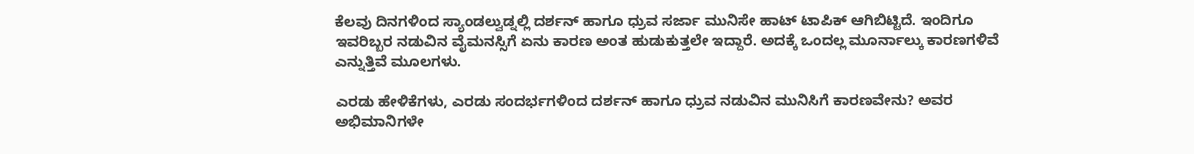ಕೆಲವು ದಿನಗಳಿಂದ ಸ್ಯಾಂಡಲ್ವುಡ್ನಲ್ಲಿ ದರ್ಶನ್ ಹಾಗೂ ಧ್ರುವ ಸರ್ಜಾ ಮುನಿಸೇ ಹಾಟ್ ಟಾಪಿಕ್ ಆಗಿಬಿಟ್ಟಿದೆ. ಇಂದಿಗೂ ಇವರಿಬ್ಬರ ನಡುವಿನ ವೈಮನಸ್ಸಿಗೆ ಏನು ಕಾರಣ ಅಂತ ಹುಡುಕುತ್ತಲೇ ಇದ್ದಾರೆ. ಅದಕ್ಕೆ ಒಂದಲ್ಲ ಮೂರ್ನಾಲ್ಕು ಕಾರಣಗಳಿವೆ ಎನ್ನುತ್ತಿವೆ ಮೂಲಗಳು.

ಎರಡು ಹೇಳಿಕೆಗಳು, ಎರಡು ಸಂದರ್ಭಗಳಿಂದ ದರ್ಶನ್ ಹಾಗೂ ಧ್ರುವ ನಡುವಿನ ಮುನಿಸಿಗೆ ಕಾರಣವೇನು? ಅವರ ಅಭಿಮಾನಿಗಳೇ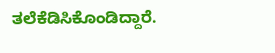ತಲೆಕೆಡಿಸಿಕೊಂಡಿದ್ದಾರೆ.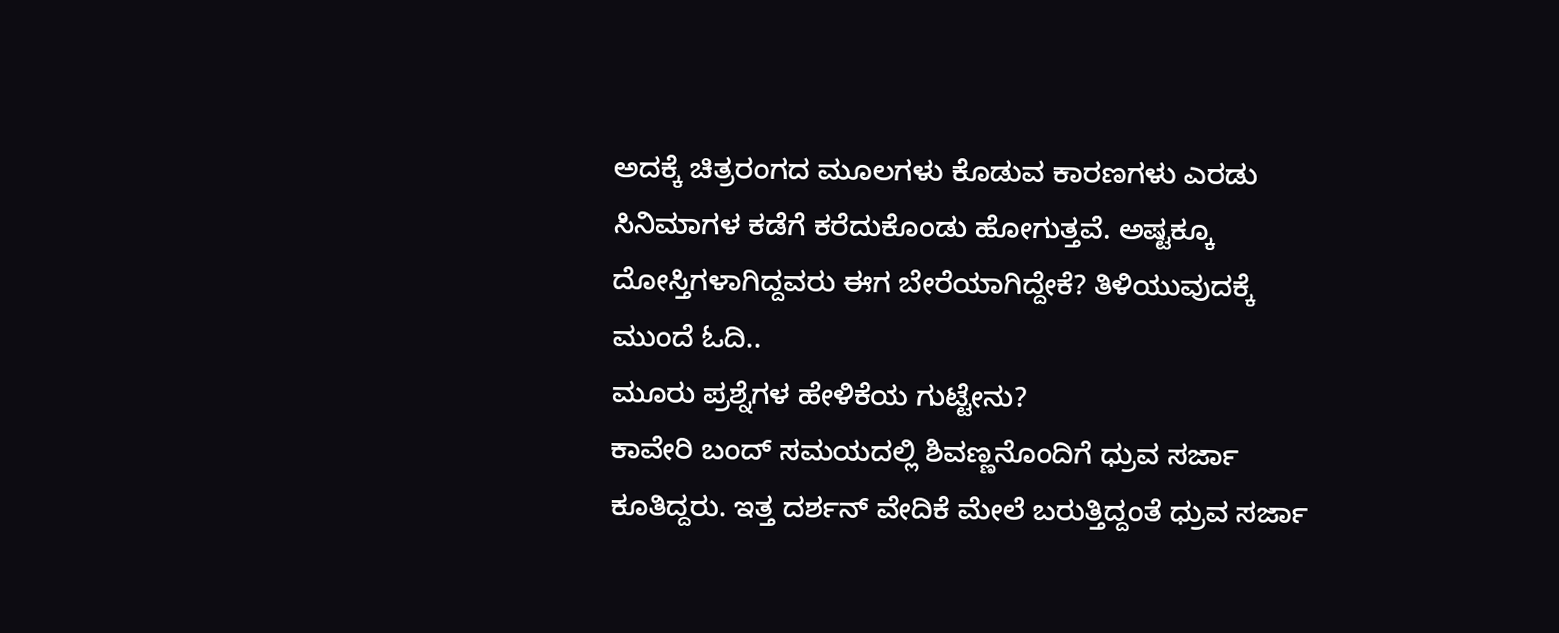ಅದಕ್ಕೆ ಚಿತ್ರರಂಗದ ಮೂಲಗಳು ಕೊಡುವ ಕಾರಣಗಳು ಎರಡು ಸಿನಿಮಾಗಳ ಕಡೆಗೆ ಕರೆದುಕೊಂಡು ಹೋಗುತ್ತವೆ. ಅಷ್ಟಕ್ಕೂ ದೋಸ್ತಿಗಳಾಗಿದ್ದವರು ಈಗ ಬೇರೆಯಾಗಿದ್ದೇಕೆ? ತಿಳಿಯುವುದಕ್ಕೆ ಮುಂದೆ ಓದಿ..
ಮೂರು ಪ್ರಶ್ನೆಗಳ ಹೇಳಿಕೆಯ ಗುಟ್ಟೇನು?
ಕಾವೇರಿ ಬಂದ್ ಸಮಯದಲ್ಲಿ ಶಿವಣ್ಣನೊಂದಿಗೆ ಧ್ರುವ ಸರ್ಜಾ ಕೂತಿದ್ದರು. ಇತ್ತ ದರ್ಶನ್ ವೇದಿಕೆ ಮೇಲೆ ಬರುತ್ತಿದ್ದಂತೆ ಧ್ರುವ ಸರ್ಜಾ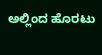ಅಲ್ಲಿಂದ ಹೊರಟು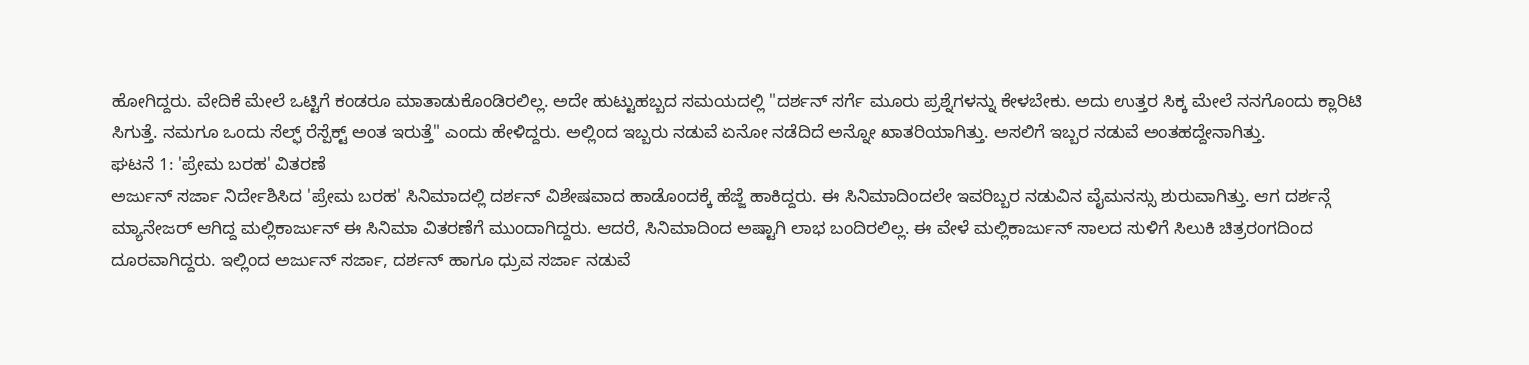ಹೋಗಿದ್ದರು. ವೇದಿಕೆ ಮೇಲೆ ಒಟ್ಟಿಗೆ ಕಂಡರೂ ಮಾತಾಡುಕೊಂಡಿರಲಿಲ್ಲ. ಅದೇ ಹುಟ್ಟುಹಬ್ಬದ ಸಮಯದಲ್ಲಿ "ದರ್ಶನ್ ಸರ್ಗೆ ಮೂರು ಪ್ರಶ್ನೆಗಳನ್ನು ಕೇಳಬೇಕು. ಅದು ಉತ್ತರ ಸಿಕ್ಕ ಮೇಲೆ ನನಗೊಂದು ಕ್ಲಾರಿಟಿ ಸಿಗುತ್ತೆ. ನಮಗೂ ಒಂದು ಸೆಲ್ಫ್ ರೆಸ್ಪೆಕ್ಟ್ ಅಂತ ಇರುತ್ತೆ" ಎಂದು ಹೇಳಿದ್ದರು. ಅಲ್ಲಿಂದ ಇಬ್ಬರು ನಡುವೆ ಏನೋ ನಡೆದಿದೆ ಅನ್ನೋ ಖಾತರಿಯಾಗಿತ್ತು. ಅಸಲಿಗೆ ಇಬ್ಬರ ನಡುವೆ ಅಂತಹದ್ದೇನಾಗಿತ್ತು.
ಘಟನೆ 1: 'ಪ್ರೇಮ ಬರಹ' ವಿತರಣೆ
ಅರ್ಜುನ್ ಸರ್ಜಾ ನಿರ್ದೇಶಿಸಿದ 'ಪ್ರೇಮ ಬರಹ' ಸಿನಿಮಾದಲ್ಲಿ ದರ್ಶನ್ ವಿಶೇಷವಾದ ಹಾಡೊಂದಕ್ಕೆ ಹೆಜ್ಜೆ ಹಾಕಿದ್ದರು. ಈ ಸಿನಿಮಾದಿಂದಲೇ ಇವರಿಬ್ಬರ ನಡುವಿನ ವೈಮನಸ್ಸು ಶುರುವಾಗಿತ್ತು. ಆಗ ದರ್ಶನ್ಗೆ ಮ್ಯಾನೇಜರ್ ಆಗಿದ್ದ ಮಲ್ಲಿಕಾರ್ಜುನ್ ಈ ಸಿನಿಮಾ ವಿತರಣೆಗೆ ಮುಂದಾಗಿದ್ದರು. ಆದರೆ, ಸಿನಿಮಾದಿಂದ ಅಷ್ಟಾಗಿ ಲಾಭ ಬಂದಿರಲಿಲ್ಲ. ಈ ವೇಳೆ ಮಲ್ಲಿಕಾರ್ಜುನ್ ಸಾಲದ ಸುಳಿಗೆ ಸಿಲುಕಿ ಚಿತ್ರರಂಗದಿಂದ ದೂರವಾಗಿದ್ದರು. ಇಲ್ಲಿಂದ ಅರ್ಜುನ್ ಸರ್ಜಾ, ದರ್ಶನ್ ಹಾಗೂ ಧ್ರುವ ಸರ್ಜಾ ನಡುವೆ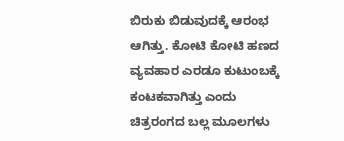ಬಿರುಕು ಬಿಡುವುದಕ್ಕೆ ಆರಂಭ ಆಗಿತ್ತು. ಕೋಟಿ ಕೋಟಿ ಹಣದ ವ್ಯವಹಾರ ಎರಡೂ ಕುಟುಂಬಕ್ಕೆ ಕಂಟಕವಾಗಿತ್ತು ಎಂದು ಚಿತ್ರರಂಗದ ಬಲ್ಲ ಮೂಲಗಳು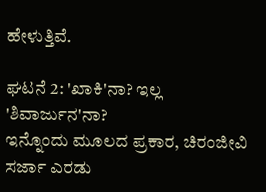ಹೇಳುತ್ತಿವೆ.

ಘಟನೆ 2: 'ಖಾಕಿ'ನಾ? ಇಲ್ಲ 'ಶಿವಾರ್ಜುನ'ನಾ?
ಇನ್ನೊಂದು ಮೂಲದ ಪ್ರಕಾರ, ಚಿರಂಜೀವಿ ಸರ್ಜಾ ಎರಡು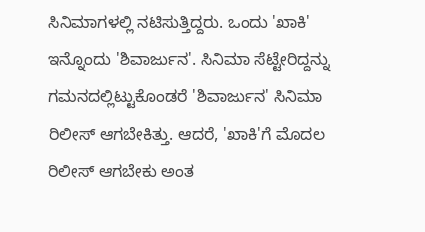ಸಿನಿಮಾಗಳಲ್ಲಿ ನಟಿಸುತ್ತಿದ್ದರು. ಒಂದು 'ಖಾಕಿ' ಇನ್ನೊಂದು 'ಶಿವಾರ್ಜುನ'. ಸಿನಿಮಾ ಸೆಟ್ಟೇರಿದ್ದನ್ನು ಗಮನದಲ್ಲಿಟ್ಟುಕೊಂಡರೆ 'ಶಿವಾರ್ಜುನ' ಸಿನಿಮಾ ರಿಲೀಸ್ ಆಗಬೇಕಿತ್ತು. ಆದರೆ, 'ಖಾಕಿ'ಗೆ ಮೊದಲ ರಿಲೀಸ್ ಆಗಬೇಕು ಅಂತ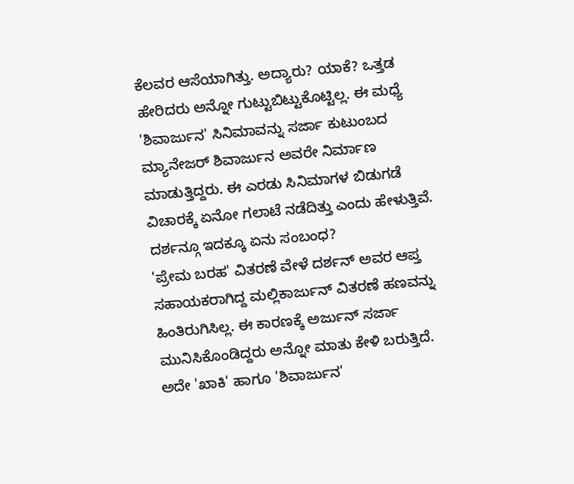ಕೆಲವರ ಆಸೆಯಾಗಿತ್ತು. ಅದ್ಯಾರು? ಯಾಕೆ? ಒತ್ತಡ ಹೇರಿದರು ಅನ್ನೋ ಗುಟ್ಟುಬಿಟ್ಟುಕೊಟ್ಟಿಲ್ಲ. ಈ ಮಧ್ಯೆ 'ಶಿವಾರ್ಜುನ' ಸಿನಿಮಾವನ್ನು ಸರ್ಜಾ ಕುಟುಂಬದ ಮ್ಯಾನೇಜರ್ ಶಿವಾರ್ಜುನ ಅವರೇ ನಿರ್ಮಾಣ ಮಾಡುತ್ತಿದ್ದರು. ಈ ಎರಡು ಸಿನಿಮಾಗಳ ಬಿಡುಗಡೆ ವಿಚಾರಕ್ಕೆ ಏನೋ ಗಲಾಟೆ ನಡೆದಿತ್ತು ಎಂದು ಹೇಳುತ್ತಿವೆ.
ದರ್ಶನ್ಗೂ ಇದಕ್ಕೂ ಏನು ಸಂಬಂಧ?
'ಪ್ರೇಮ ಬರಹ' ವಿತರಣೆ ವೇಳೆ ದರ್ಶನ್ ಅವರ ಆಪ್ತ ಸಹಾಯಕರಾಗಿದ್ದ ಮಲ್ಲಿಕಾರ್ಜುನ್ ವಿತರಣೆ ಹಣವನ್ನು ಹಿಂತಿರುಗಿಸಿಲ್ಲ. ಈ ಕಾರಣಕ್ಕೆ ಅರ್ಜುನ್ ಸರ್ಜಾ ಮುನಿಸಿಕೊಂಡಿದ್ದರು ಅನ್ನೋ ಮಾತು ಕೇಳಿ ಬರುತ್ತಿದೆ. ಅದೇ 'ಖಾಕಿ' ಹಾಗೂ 'ಶಿವಾರ್ಜುನ'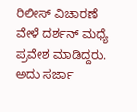ರಿಲೀಸ್ ವಿಚಾರಣೆ ವೇಳೆ ದರ್ಶನ್ ಮಧ್ಯೆ ಪ್ರವೇಶ ಮಾಡಿದ್ದರು. ಅದು ಸರ್ಜಾ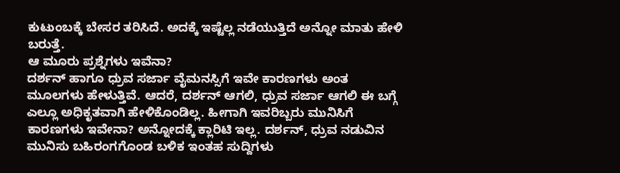ಕುಟುಂಬಕ್ಕೆ ಬೇಸರ ತರಿಸಿದೆ. ಅದಕ್ಕೆ ಇಷ್ಟೆಲ್ಲ ನಡೆಯುತ್ತಿದೆ ಅನ್ನೋ ಮಾತು ಹೇಳಿ ಬರುತ್ತೆ.
ಆ ಮೂರು ಪ್ರಶ್ನೆಗಳು ಇವೆನಾ?
ದರ್ಶನ್ ಹಾಗೂ ಧ್ರುವ ಸರ್ಜಾ ವೈಮನಸ್ಸಿಗೆ ಇವೇ ಕಾರಣಗಳು ಅಂತ ಮೂಲಗಳು ಹೇಳುತ್ತಿವೆ. ಆದರೆ, ದರ್ಶನ್ ಆಗಲಿ, ಧ್ರುವ ಸರ್ಜಾ ಆಗಲಿ ಈ ಬಗ್ಗೆ ಎಲ್ಲೂ ಅಧಿಕೃತವಾಗಿ ಹೇಳಿಕೊಂಡಿಲ್ಲ. ಹೀಗಾಗಿ ಇವರಿಬ್ಬರು ಮುನಿಸಿಗೆ ಕಾರಣಗಳು ಇವೇನಾ? ಅನ್ನೋದಕ್ಕೆ ಕ್ಲಾರಿಟಿ ಇಲ್ಲ. ದರ್ಶನ್, ಧ್ರುವ ನಡುವಿನ ಮುನಿಸು ಬಹಿರಂಗಗೊಂಡ ಬಳಿಕ ಇಂತಹ ಸುದ್ದಿಗಳು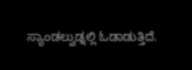ಸ್ಯಾಂಡಲ್ವುಡ್ನಲ್ಲಿ ಓಡಾಡುತ್ತಿದೆ.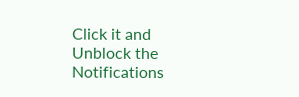Click it and Unblock the Notifications